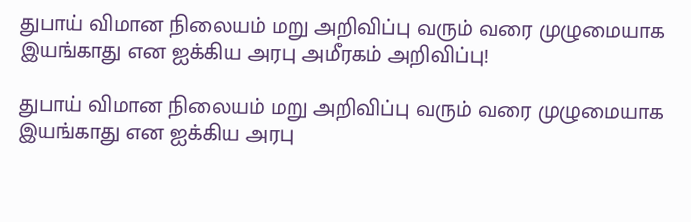துபாய் விமான நிலையம் மறு அறிவிப்பு வரும் வரை முழுமையாக இயங்காது என ஐக்கிய அரபு அமீரகம் அறிவிப்பு!

துபாய் விமான நிலையம் மறு அறிவிப்பு வரும் வரை முழுமையாக இயங்காது என ஐக்கிய அரபு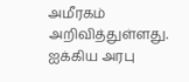அமீரகம் அறிவித்துள்ளது. ஐக்கிய அரபு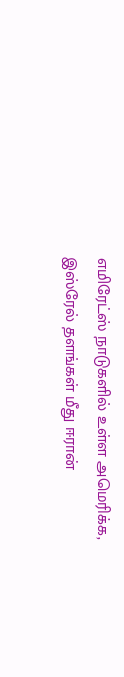எமிரேட்ஸ் நாடுகளில் உள்ள அமெரிக்க, இஸ்ரேல் தளங்கள் மீது ஈரான்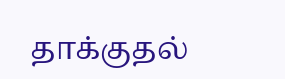தாக்குதல்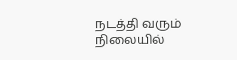நடத்தி வரும் நிலையில்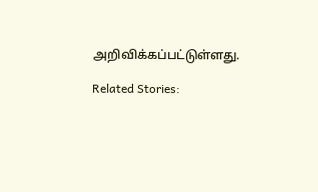அறிவிக்கப்பட்டுள்ளது.

Related Stories: